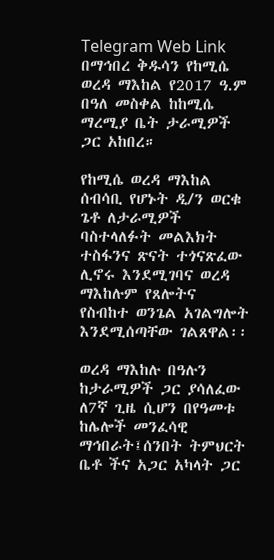Telegram Web Link
በማኅበረ ቅዱሳን የከሚሴ ወረዳ ማእከል የ2017 ዓ.ም በዓለ መስቀል ከከሚሴ ማረሚያ ቤት ታራሚዎች ጋር አከበረ።

የከሚሴ ወረዳ ማእከል ሰብሳቢ የሆኑት ዲ/ን ወርቁ ጌቶ ለታራሚዎች ባስተላለፉት መልእክት ተስፋንና ጽናት ተጎናጽፈው ሊኖሩ እንደሚገባና ወረዳ ማእከሉም የጸሎትና የስብከተ ወንጌል አገልግሎት እንደሚሰጣቸው ገልጸዋል፡፡

ወረዳ ማእከሉ በዓሉን ከታራሚዎች ጋር ያሳለፈው ለ7ኛ ጊዜ ሲሆን በየዓመቱ ከሌሎች መንፈሳዊ ማኅበራት፤ሰንበት ትምህርት ቤቶ ችና አጋር አካላት ጋር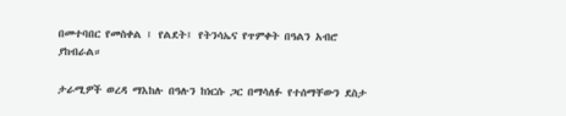በመተባበር የመስቀል ፤ የልደት፤ የትንሳኤና የጥምቀት በዓልን አብሮ ያከብራል።

ታራሚዎች ወረዳ ማእከሉ በዓሉን ከነርሱ ጋር በማሳለፉ የተሰማቸውን ደስታ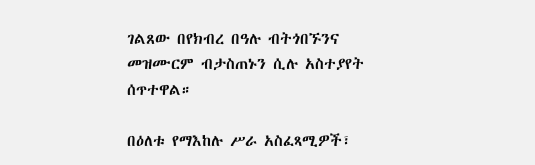ገልጸው በየክብረ በዓሉ ብትጎበኙንና መዝሙርም ብታስጠኑን ሲሉ አስተያየት ሰጥተዋል።

በዕለቱ የማእከሉ ሥራ አስፈጻሚዎች፣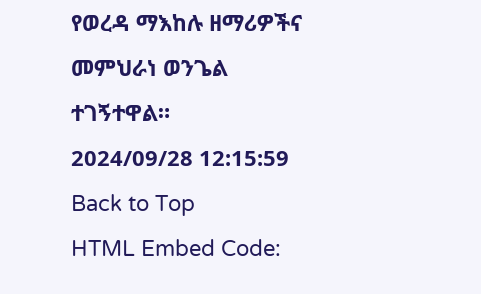የወረዳ ማእከሉ ዘማሪዎችና መምህራነ ወንጌል ተገኝተዋል።
2024/09/28 12:15:59
Back to Top
HTML Embed Code: